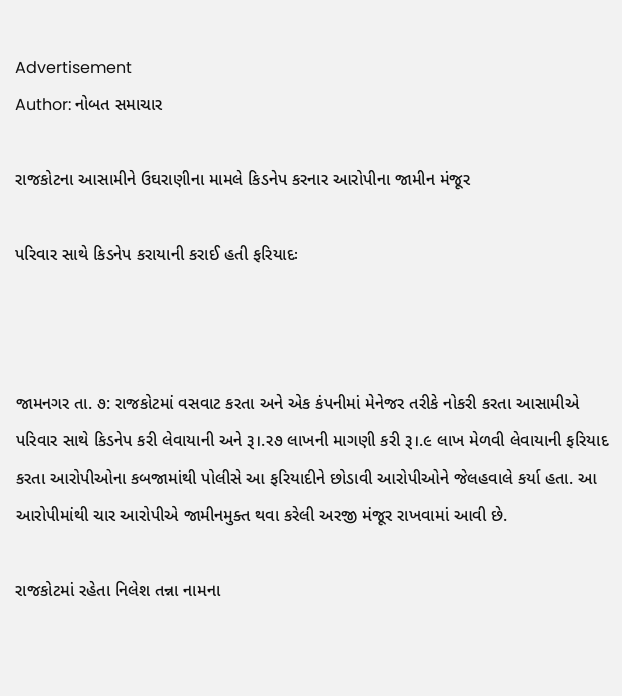Advertisement
Author: નોબત સમાચાર

રાજકોટના આસામીને ઉઘરાણીના મામલે કિડનેપ કરનાર આરોપીના જામીન મંજૂર

પરિવાર સાથે કિડનેપ કરાયાની કરાઈ હતી ફરિયાદઃ



જામનગર તા. ૭: રાજકોટમાં વસવાટ કરતા અને એક કંપનીમાં મેનેજર તરીકે નોકરી કરતા આસામીએ પરિવાર સાથે કિડનેપ કરી લેવાયાની અને રૂ।.ર૭ લાખની માગણી કરી રૂ।.૯ લાખ મેળવી લેવાયાની ફરિયાદ કરતા આરોપીઓના કબજામાંથી પોલીસે આ ફરિયાદીને છોડાવી આરોપીઓને જેલહવાલે કર્યા હતા. આ આરોપીમાંથી ચાર આરોપીએ જામીનમુક્ત થવા કરેલી અરજી મંજૂર રાખવામાં આવી છે.

રાજકોટમાં રહેતા નિલેશ તન્ના નામના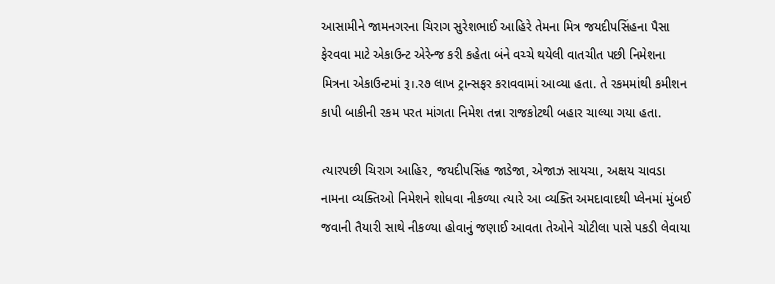આસામીને જામનગરના ચિરાગ સુરેશભાઈ આહિરે તેમના મિત્ર જયદીપસિંહના પૈસા ફેરવવા માટે એકાઉન્ટ એરેન્જ કરી કહેતા બંને વચ્ચે થયેલી વાતચીત પછી નિમેશના મિત્રના એકાઉન્ટમાં રૂ।.ર૭ લાખ ટ્રાન્સફર કરાવવામાં આવ્યા હતા. તે રકમમાંથી કમીશન કાપી બાકીની રકમ પરત માંગતા નિમેશ તન્ના રાજકોટથી બહાર ચાલ્યા ગયા હતા.

ત્યારપછી ચિરાગ આહિર, જયદીપસિંહ જાડેજા, એજાઝ સાયચા, અક્ષય ચાવડા નામના વ્યક્તિઓ નિમેશને શોધવા નીકળ્યા ત્યારે આ વ્યક્તિ અમદાવાદથી પ્લેનમાં મુંબઈ જવાની તૈયારી સાથે નીકળ્યા હોવાનું જણાઈ આવતા તેઓને ચોટીલા પાસે પકડી લેવાયા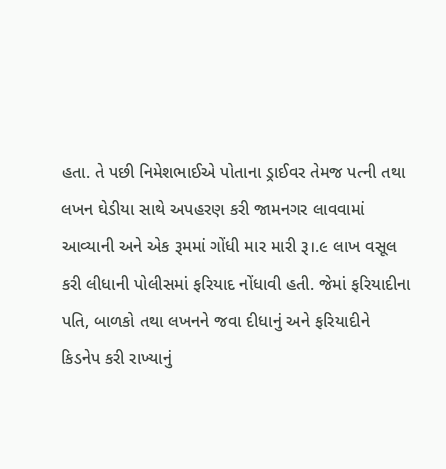હતા. તે પછી નિમેશભાઈએ પોતાના ડ્રાઈવર તેમજ પત્ની તથા લખન ઘેડીયા સાથે અપહરણ કરી જામનગર લાવવામાં આવ્યાની અને એક રૂમમાં ગોંધી માર મારી રૂ।.૯ લાખ વસૂલ કરી લીધાની પોલીસમાં ફરિયાદ નોંધાવી હતી. જેમાં ફરિયાદીના પતિ, બાળકો તથા લખનને જવા દીધાનું અને ફરિયાદીને કિડનેપ કરી રાખ્યાનું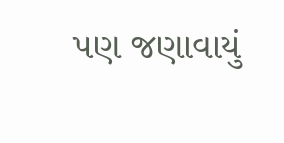પણ જણાવાયું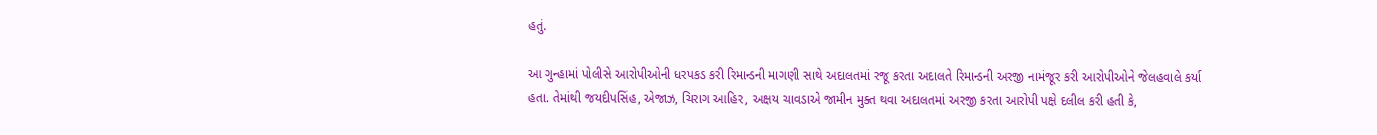હતું.

આ ગુન્હામાં પોલીસે આરોપીઓની ધરપકડ કરી રિમાન્ડની માગણી સાથે અદાલતમાં રજૂ કરતા અદાલતે રિમાન્ડની અરજી નામંજૂર કરી આરોપીઓને જેલહવાલે કર્યા હતા. તેમાંથી જયદીપસિંહ, એજાઝ, ચિરાગ આહિર, અક્ષય ચાવડાએ જામીન મુક્ત થવા અદાલતમાં અરજી કરતા આરોપી પક્ષે દલીલ કરી હતી કે,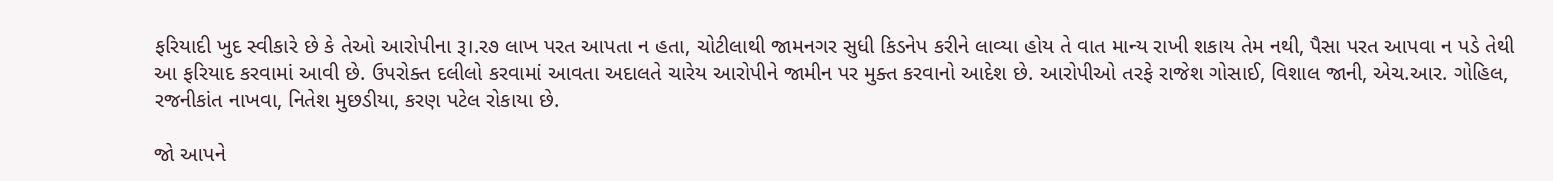ફરિયાદી ખુદ સ્વીકારે છે કે તેઓ આરોપીના રૂ।.ર૭ લાખ પરત આપતા ન હતા, ચોટીલાથી જામનગર સુધી કિડનેપ કરીને લાવ્યા હોય તે વાત માન્ય રાખી શકાય તેમ નથી, પૈસા પરત આપવા ન પડે તેથી આ ફરિયાદ કરવામાં આવી છે. ઉપરોક્ત દલીલો કરવામાં આવતા અદાલતે ચારેય આરોપીને જામીન પર મુક્ત કરવાનો આદેશ છે. આરોપીઓ તરફે રાજેશ ગોસાઈ, વિશાલ જાની, એચ.આર. ગોહિલ, રજનીકાંત નાખવા, નિતેશ મુછડીયા, કરણ પટેલ રોકાયા છે.

જો આપને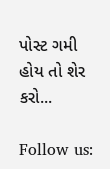પોસ્ટ ગમી હોય તો શેર કરો...

Follow us: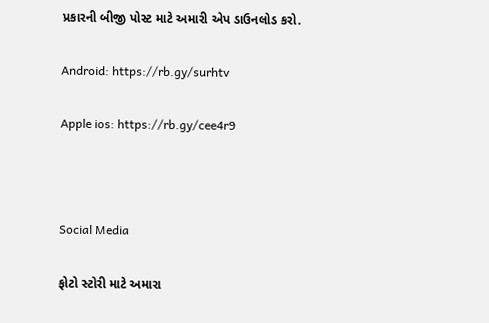પ્રકારની બીજી પોસ્ટ માટે અમારી એપ ડાઉનલોડ કરો.

Android: https://rb.gy/surhtv

Apple ios: https://rb.gy/cee4r9



Social Media

ફોટો સ્ટોરી માટે અમારા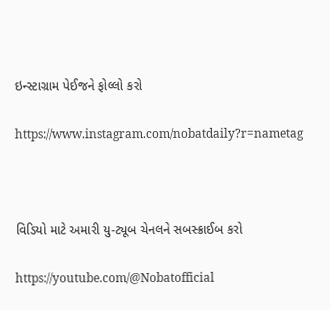ઇન્સ્ટાગ્રામ પેઈજને ફોલ્લો કરો

https://www.instagram.com/nobatdaily?r=nametag



વિડિયો માટે અમારી યુ-ટ્યૂબ ચેનલને સબસ્ક્રાઈબ કરો

https://youtube.com/@Nobatofficial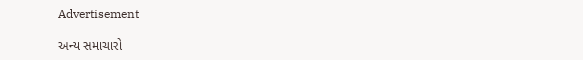Advertisement

અન્ય સમાચારો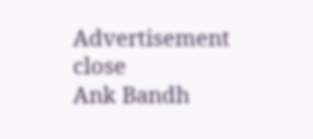Advertisement
close
Ank Bandh